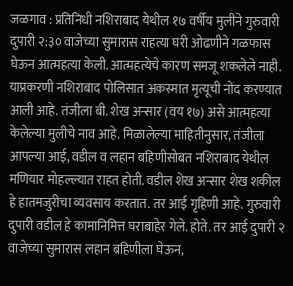जळगाव : प्रतिनिधी नशिराबाद येथील १७ वर्षीय मुलीने गुरुवारी दुपारी २:३० वाजेच्या सुमारास राहत्या घरी ओढणीने गळफास घेऊन आत्महत्या केली. आत्महत्येचे कारण समजू शकलेले नाही. याप्रकरणी नशिराबाद पोलिसात अकस्मात मृत्यूची नोंद करण्यात आली आहे. तंजीला बी. शेख अन्सार (वय १७) असे आत्महत्या केलेल्या मुलीचे नाव आहे. मिळालेल्या माहितीनुसार, तंजीला आपल्या आई, वडील व लहान बहिणीसोबत नशिराबाद येथील मणियार मोहल्ल्यात राहत होती. वडील शेख अन्सार शेख शकील हे हातमजुरीचा व्यवसाय करतात. तर आई गृहिणी आहे. गुरुवारी दुपारी वडील हे कामानिमित्त घराबाहेर गेले. होते. तर आई दुपारी २ वाजेच्या सुमारास लहान बहिणीला घेऊन,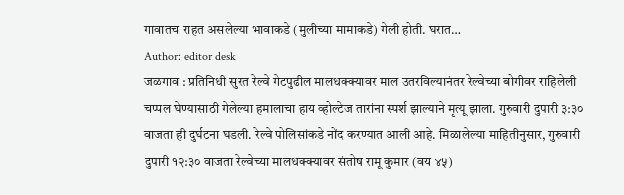गावातच राहत असलेल्या भावाकडे (मुलीच्या मामाकडे) गेली होती. घरात…
Author: editor desk
जळगाव : प्रतिनिधी सुरत रेल्वे गेटपुढील मालधक्क्यावर माल उतरविल्यानंतर रेल्वेच्या बोगीवर राहिलेली चप्पल घेण्यासाठी गेलेल्या हमालाचा हाय व्होल्टेज तारांना स्पर्श झाल्याने मृत्यू झाला. गुरुवारी दुपारी ३:३० वाजता ही दुर्घटना घडली. रेल्वे पोलिसांकडे नोंद करण्यात आली आहे. मिळालेल्या माहितीनुसार, गुरुवारी दुपारी १२:३० वाजता रेल्वेच्या मालधक्क्यावर संतोष रामू कुमार (वय ४५)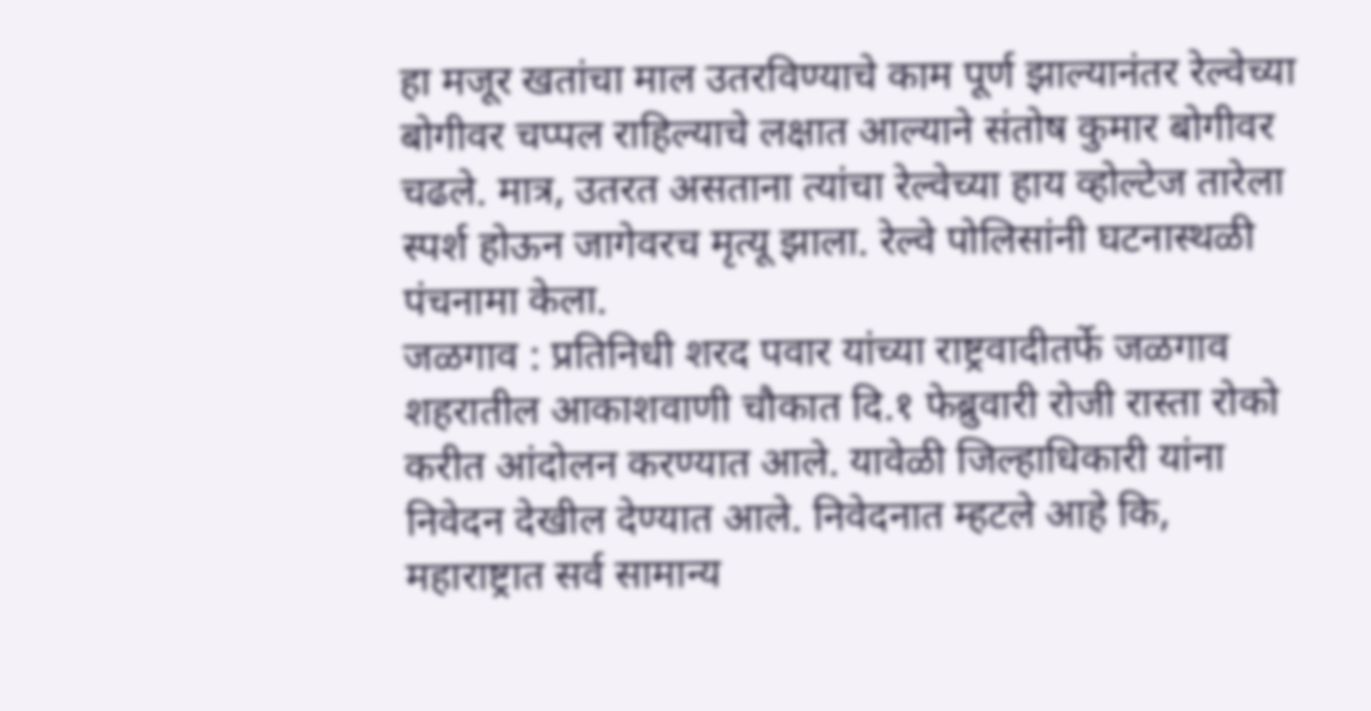हा मजूर खतांचा माल उतरविण्याचे काम पूर्ण झाल्यानंतर रेल्वेच्या बोगीवर चप्पल राहिल्याचे लक्षात आल्याने संतोष कुमार बोगीवर चढले. मात्र, उतरत असताना त्यांचा रेल्वेच्या हाय व्होल्टेज तारेला स्पर्श होऊन जागेवरच मृत्यू झाला. रेल्वे पोलिसांनी घटनास्थळी पंचनामा केला.
जळगाव : प्रतिनिधी शरद पवार यांच्या राष्ट्रवादीतर्फे जळगाव शहरातील आकाशवाणी चौकात दि.१ फेब्रुवारी रोजी रास्ता रोको करीत आंदोलन करण्यात आले. यावेळी जिल्हाधिकारी यांना निवेदन देखील देण्यात आले. निवेदनात म्हटले आहे कि, महाराष्ट्रात सर्व सामान्य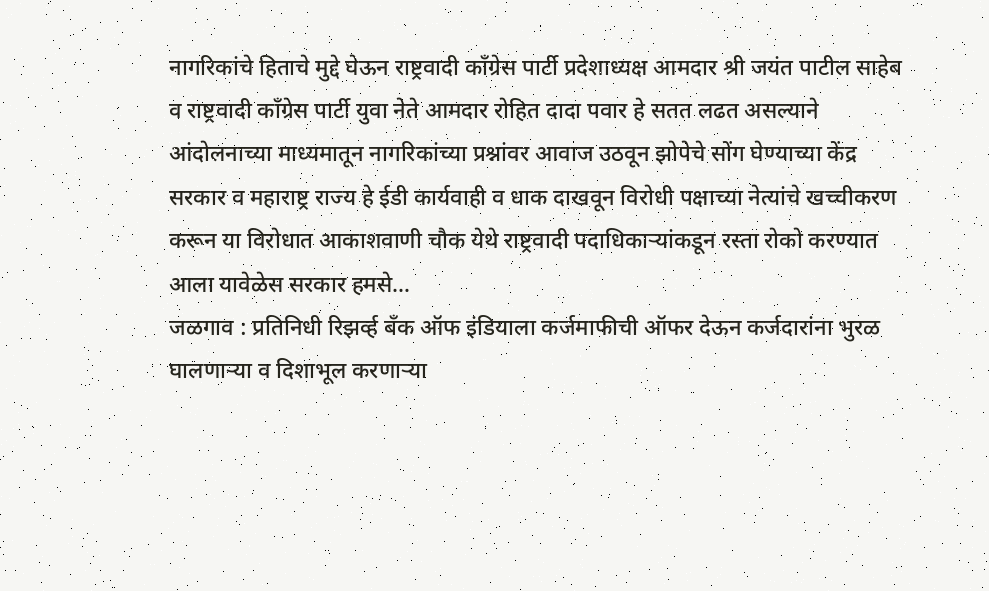नागरिकांचे हिताचे मुद्दे घेऊन राष्ट्रवादी काँग्रेस पार्टी प्रदेशाध्यक्ष आमदार श्री जयंत पाटील साहेब व राष्ट्रवादी काँग्रेस पार्टी युवा नेते आमदार रोहित दादा पवार हे सतत लढत असल्याने आंदोलनाच्या माध्यमातून नागरिकांच्या प्रश्नांवर आवाज उठवून झोपेचे सोंग घेण्याच्या केंद्र सरकार व महाराष्ट्र राज्य हे ईडी कार्यवाही व धाक दाखवून विरोधी पक्षाच्या नेत्यांचे खच्चीकरण करून या विरोधात आकाशवाणी चौक येथे राष्ट्रवादी पदाधिकाऱ्यांकडून रस्ता रोको करण्यात आला यावेळेस सरकार हमसे…
जळगाव : प्रतिनिधी रिझर्व्ह बँक ऑफ इंडियाला कर्जमाफीची ऑफर देऊन कर्जदारांना भुरळ घालणाऱ्या व दिशाभूल करणाऱ्या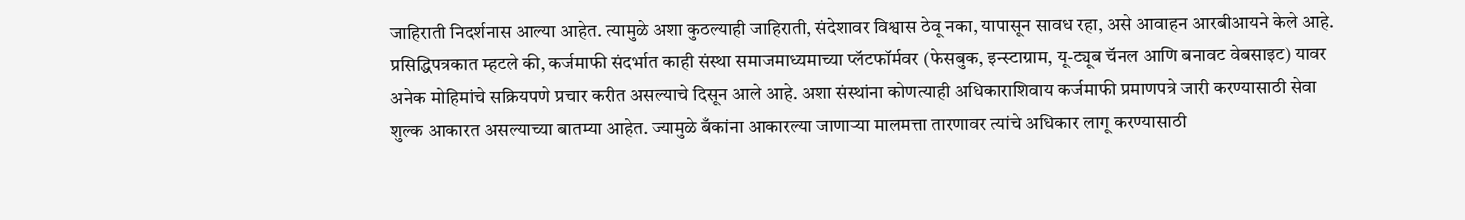जाहिराती निदर्शनास आल्या आहेत. त्यामुळे अशा कुठल्याही जाहिराती, संदेशावर विश्वास ठेवू नका, यापासून सावध रहा, असे आवाहन आरबीआयने केले आहे. प्रसिद्धिपत्रकात म्हटले की, कर्जमाफी संदर्भात काही संस्था समाजमाध्यमाच्या प्लॅटफॉर्मवर (फेसबुक, इन्स्टाग्राम, यू-ट्यूब चॅनल आणि बनावट वेबसाइट) यावर अनेक मोहिमांचे सक्रियपणे प्रचार करीत असल्याचे दिसून आले आहे. अशा संस्थांना कोणत्याही अधिकाराशिवाय कर्जमाफी प्रमाणपत्रे जारी करण्यासाठी सेवा शुल्क आकारत असल्याच्या बातम्या आहेत. ज्यामुळे बँकांना आकारल्या जाणाऱ्या मालमत्ता तारणावर त्यांचे अधिकार लागू करण्यासाठी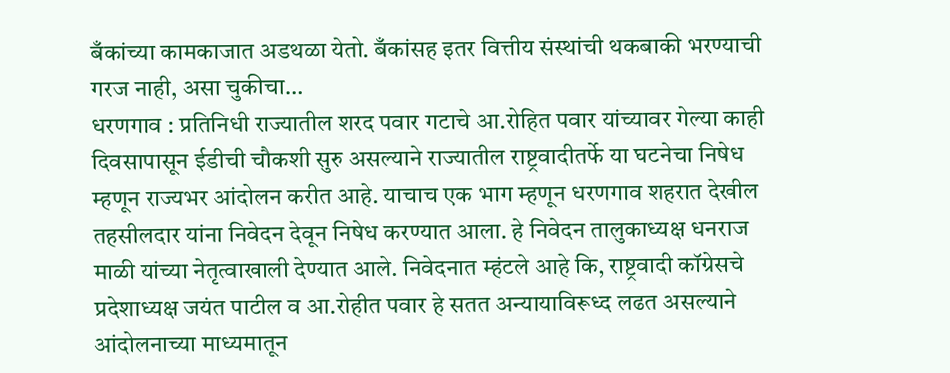बँकांच्या कामकाजात अडथळा येतो. बँकांसह इतर वित्तीय संस्थांची थकबाकी भरण्याची गरज नाही, असा चुकीचा…
धरणगाव : प्रतिनिधी राज्यातील शरद पवार गटाचे आ.रोहित पवार यांच्यावर गेल्या काही दिवसापासून ईडीची चौकशी सुरु असल्याने राज्यातील राष्ट्रवादीतर्फे या घटनेचा निषेध म्हणून राज्यभर आंदोलन करीत आहे. याचाच एक भाग म्हणून धरणगाव शहरात देखील तहसीलदार यांना निवेदन देवून निषेध करण्यात आला. हे निवेदन तालुकाध्यक्ष धनराज माळी यांच्या नेतृत्वाखाली देण्यात आले. निवेदनात म्हंटले आहे कि, राष्ट्रवादी कॉग्रेसचे प्रदेशाध्यक्ष जयंत पाटील व आ.रोहीत पवार हे सतत अन्यायाविरूध्द लढत असल्याने आंदोलनाच्या माध्यमातून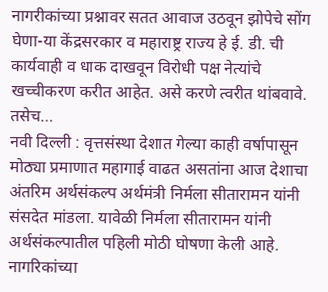नागरीकांच्या प्रश्नावर सतत आवाज उठवून झोपेचे सोंग घेणा-या केंद्रसरकार व महाराष्ट्र राज्य हे ई. डी. ची कार्यवाही व धाक दाखवून विरोधी पक्ष नेत्यांचे खच्चीकरण करीत आहेत. असे करणे त्वरीत थांबवावे. तसेच…
नवी दिल्ली : वृत्तसंस्था देशात गेल्या काही वर्षापासून मोठ्या प्रमाणात महागाई वाढत असतांना आज देशाचा अंतरिम अर्थसंकल्प अर्थमंत्री निर्मला सीतारामन यांनी संसदेत मांडला. यावेळी निर्मला सीतारामन यांनी अर्थसंकल्पातील पहिली मोठी घोषणा केली आहे. नागरिकांच्या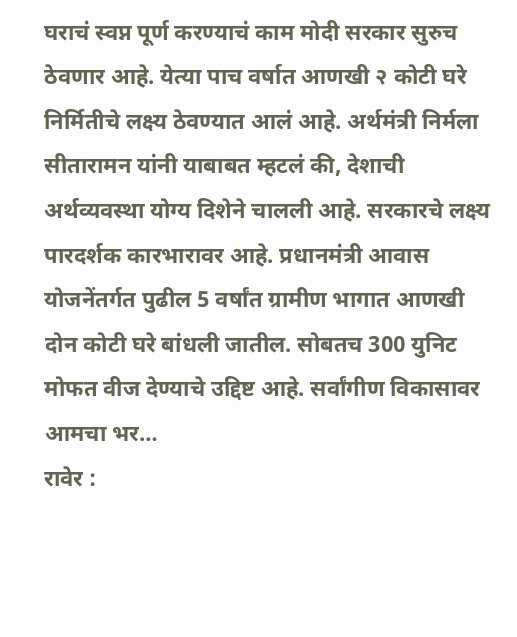घराचं स्वप्न पूर्ण करण्याचं काम मोदी सरकार सुरुच ठेवणार आहे. येत्या पाच वर्षात आणखी २ कोटी घरे निर्मितीचे लक्ष्य ठेवण्यात आलं आहे. अर्थमंत्री निर्मला सीतारामन यांनी याबाबत म्हटलं की, देशाची अर्थव्यवस्था योग्य दिशेने चालली आहे. सरकारचे लक्ष्य पारदर्शक कारभारावर आहे. प्रधानमंत्री आवास योजनेंतर्गत पुढील 5 वर्षांत ग्रामीण भागात आणखी दोन कोटी घरे बांधली जातील. सोबतच 300 युनिट मोफत वीज देण्याचे उद्दिष्ट आहे. सर्वांगीण विकासावर आमचा भर…
रावेर :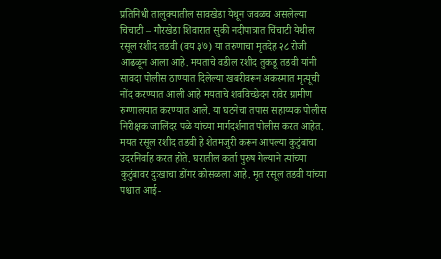प्रतिनिधी तालुक्यातील सावखेडा येथून जवळच असलेल्या चिचाटी – गौरखेडा शिवारात सुकी नदीपात्रात चिंचाटी येथील रसूल रशीद तडवी (वय ३७) या तरुणाचा मृतदेह २८ रोजी आढळून आला आहे. मयताचे वडील रशीद तुकडू तडवी यांनी सावदा पोलीस ठाण्यात दिलेल्या खबरीवरून अकस्मात मृत्यूची नोंद करण्यात आली आहे मयताचे शवविच्छेदन रावेर ग्रामीण रुग्णालयात करण्यात आले. या घटनेचा तपास सहाय्यक पोलीस निरीक्षक जालिंदर पळे यांच्या मार्गदर्शनात पोलीस करत आहेत. मयत रसूल रशीद तडवी हे शेतमजुरी करून आपल्या कुटुंबाचा उदरनिर्वाह करत होते. घरातील कर्ता पुरुष गेल्याने त्यांच्या कुटुंबावर दुःखाचा डोंगर कोसळला आहे. मृत रसूल तडवी यांच्या पश्चात आई-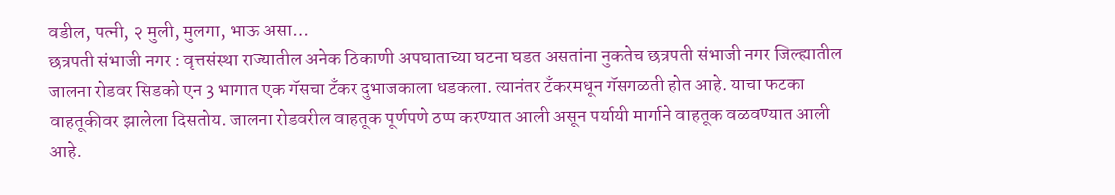वडील, पत्नी, २ मुली, मुलगा, भाऊ असा…
छत्रपती संभाजी नगर : वृत्तसंस्था राज्यातील अनेक ठिकाणी अपघाताच्या घटना घडत असतांना नुकतेच छत्रपती संभाजी नगर जिल्ह्यातील जालना रोडवर सिडको एन 3 भागात एक गॅसचा टँकर दुभाजकाला धडकला. त्यानंतर टँकरमधून गॅसगळती होत आहे. याचा फटका वाहतूकीवर झालेला दिसतोय. जालना रोडवरील वाहतूक पूर्णपणे ठप्प करण्यात आली असून पर्यायी मार्गाने वाहतूक वळवण्यात आली आहे.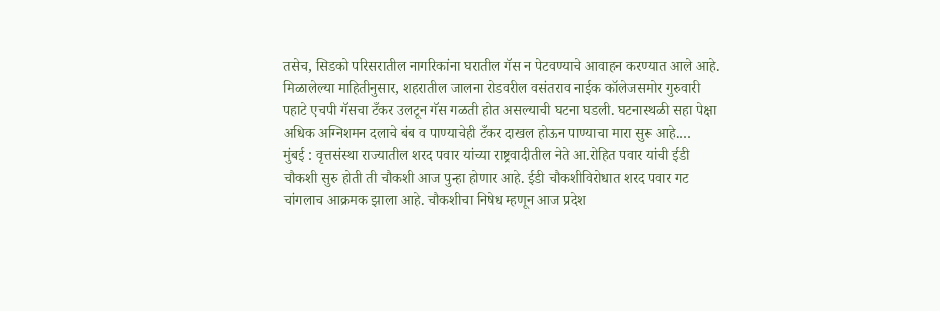तसेच, सिडको परिसरातील नागरिकांना घरातील गॅस न पेटवण्याचे आवाहन करण्यात आले आहे. मिळालेल्या माहितीनुसार, शहरातील जालना रोडवरील वसंतराव नाईक कॉलेजसमोर गुरुवारी पहाटे एचपी गॅसचा टँकर उलटून गॅस गळती होत असल्याची घटना घडली. घटनास्थळी सहा पेक्षा अधिक अग्निशमन दलाचे बंब व पाण्याचेही टँकर दाखल होऊन पाण्याचा मारा सुरू आहे.…
मुंबई : वृत्तसंस्था राज्यातील शरद पवार यांच्या राष्ट्रवादीतील नेते आ.रोहित पवार यांची ईडी चौकशी सुरु होती ती चौकशी आज पुन्हा होणार आहे. ईडी चौकशीविरोधात शरद पवार गट चांगलाच आक्रमक झाला आहे. चौकशीचा निषेध म्हणून आज प्रदेश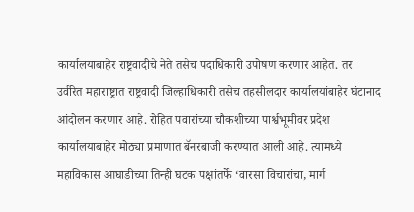कार्यालयाबाहेर राष्ट्रवादीचे नेते तसेच पदाधिकारी उपोषण करणार आहेत. तर उर्वरित महाराष्ट्रात राष्ट्रवादी जिल्हाधिकारी तसेच तहसीलदार कार्यालयांबाहेर घंटानाद आंदोलन करणार आहे. रोहित पवारांच्या चौकशीच्या पार्श्वभूमीवर प्रदेश कार्यालयाबाहेर मोठ्या प्रमाणात बॅनरबाजी करण्यात आली आहे. त्यामध्ये महाविकास आघाडीच्या तिन्ही घटक पक्षांतर्फे ‘वारसा विचारांचा, मार्ग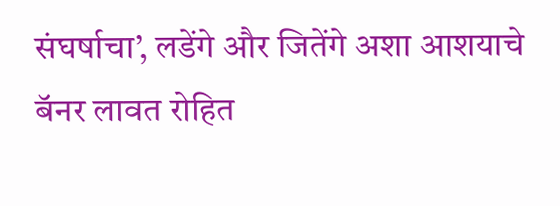संघर्षाचा’, लडेंगे और जितेंगे अशा आशयाचे बॅनर लावत रोहित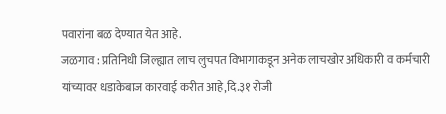पवारांना बळ देण्यात येत आहे.
जळगाव : प्रतिनिधी जिल्ह्यात लाच लुचपत विभागाकडून अनेक लाचखोर अधिकारी व कर्मचारी यांच्यावर धडाकेबाज कारवाई करीत आहे,दि.३१ रोजी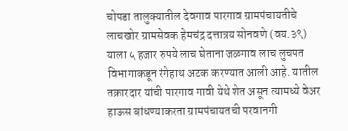चोपडा तालुक्यातील देवगाव पारगाव ग्रामपंचायतीचे लाचखोर ग्रामसेवक हेमचंद्र दत्तात्रय सोनवणे (वय.३९) याला ५ हजार रुपये लाच घेताना जळगाव लाच लुचपत विभागाकडून रंगेहाथ अटक करण्यात आली आहे. यातील तक्रारदार यांची पारगाव गावी येथे शेत असून त्यामध्ये वेअर हाऊस बांधण्याकरता ग्रामपंचायतची परवानगी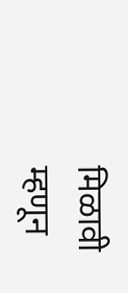मिळावी म्हणून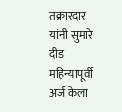तक्रारदार यांनी सुमारे दीड महिन्यापूर्वी अर्ज केला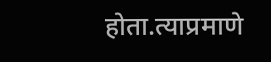होता.त्याप्रमाणे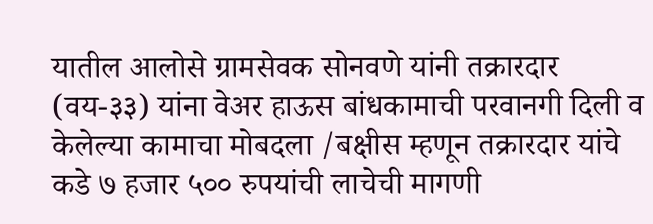यातील आलोसे ग्रामसेवक सोनवणे यांनी तक्रारदार (वय-३३) यांना वेअर हाऊस बांधकामाची परवानगी दिली व केलेल्या कामाचा मोबदला /बक्षीस म्हणून तक्रारदार यांचे कडे ७ हजार ५०० रुपयांची लाचेची मागणी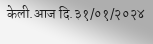केली.आज दि.३१/०१/२०२४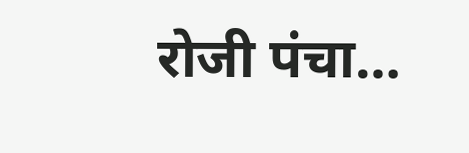रोजी पंचा…